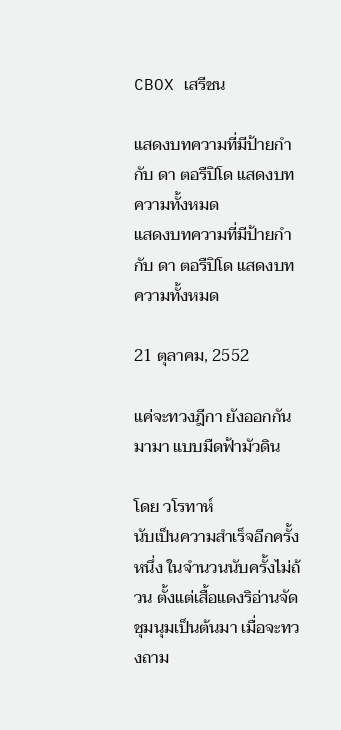CBOX เสรีชน

แสดงบทความที่มีป้ายกำกับ ดา ตอรืปิโด แสดงบทความทั้งหมด
แสดงบทความที่มีป้ายกำกับ ดา ตอรืปิโด แสดงบทความทั้งหมด

21 ตุลาคม, 2552

แค่จะทวงฎีกา ยังออกกันมามา แบบมืดฟ้ามัวดิน

โดย วโรทาห์
นับเป็นความสำเร็จอีกครั้งหนึ่ง ในจำนวนนับครั้งไม่ถ้วน ตั้งแต่เสื้อแดงริอ่านจัดชุมนุมเป็นต้นมา เมื่อจะทวงถาม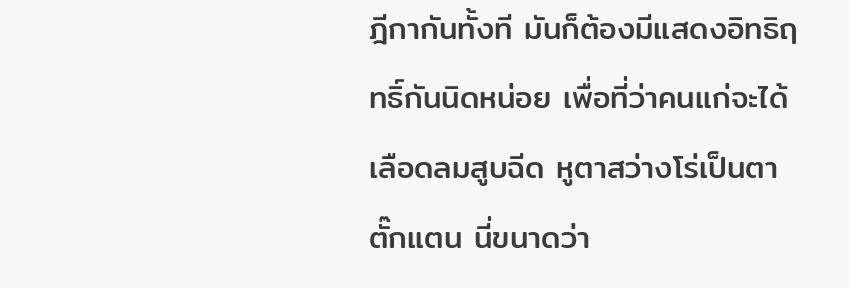ฎีกากันทั้งที มันก็ต้องมีแสดงอิทธิฤทธิ์กันนิดหน่อย เพื่อที่ว่าคนแก่จะได้เลือดลมสูบฉีด หูตาสว่างโร่เป็นตาตั๊กแตน นี่ขนาดว่า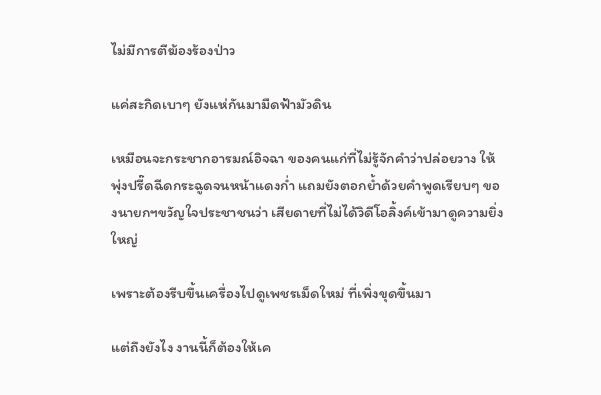ไม่มีการตีฆ้องร้องป่าว

แค่สะกิดเบาๆ ยังแห่กันมามืดฟ้ามัวดิน

เหมือนจะกระชากอารมณ์อิจฉา ของคนแก่ที่ไม่รู้จักคำว่าปล่อยวาง ให้พุ่งปรี๊ดฉีดกระฉูดจนหน้าแดงก่ำ แถมยังตอกย้ำด้วยคำพูดเรียบๆ ของนายกฯขวัญใจประชาชนว่า เสียดายที่ไม่ได้วิดีโอลิ้งค์เข้ามาดูความยิ่งใหญ่

เพราะต้องรีบขึ้นเครื่องไปดูเพชรเม็ดใหม่ ที่เพิ่งขุดขึ้นมา

แต่ถึงยังไง งานนี้ก็ต้องให้เค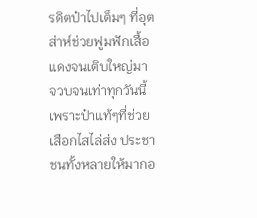รดิตป๋าไปเต็มๆ ที่อุตส่าห์ช่วยฟูมฟักเสื้อแดงจนเติบใหญ่มา จวบจนเท่าทุกวันนี้ เพราะป๋าแท้ๆที่ช่วยเสือกไสไล่ส่ง ประชาชนทั้งหลายให้มากอ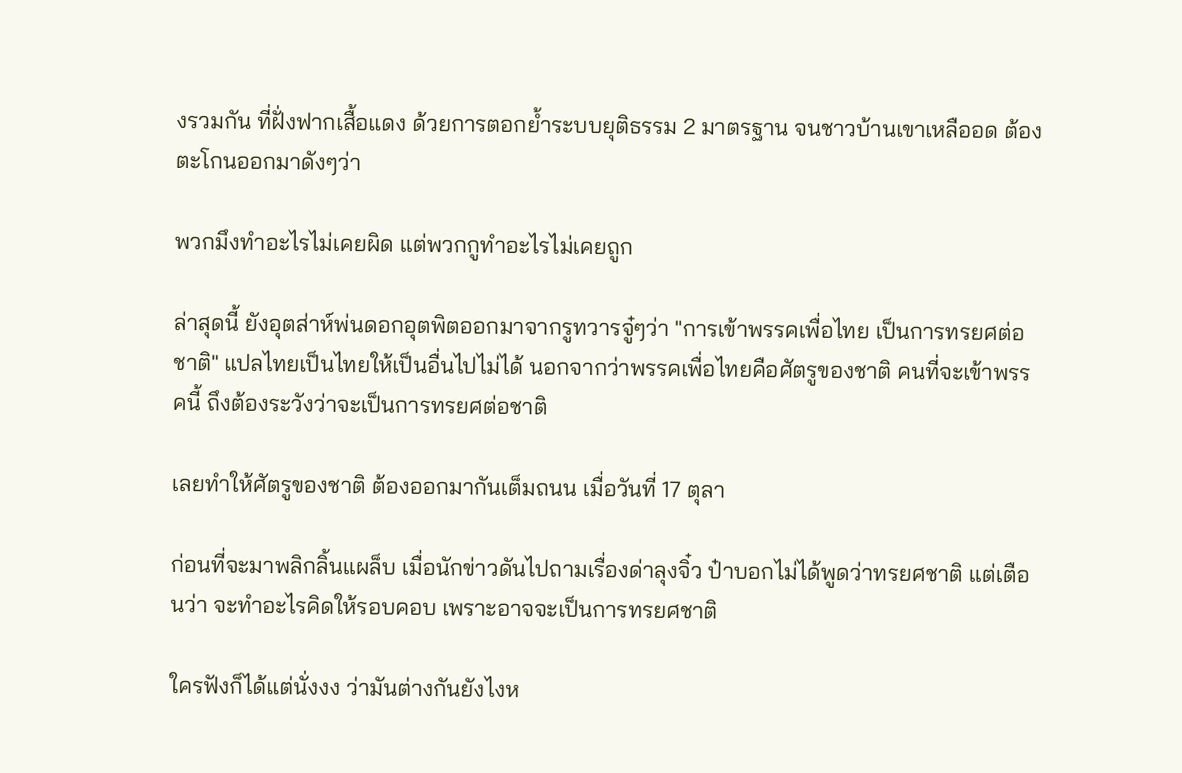งรวมกัน ที่ฝั่งฟากเสื้อแดง ด้วยการตอกย้ำระบบยุติธรรม 2 มาตรฐาน จนชาวบ้านเขาเหลืออด ต้องตะโกนออกมาดังๆว่า

พวกมึงทำอะไรไม่เคยผิด แต่พวกกูทำอะไรไม่เคยถูก

ล่าสุดนี้ ยังอุตส่าห์พ่นดอกอุตพิตออกมาจากรูทวารจู๋ๆว่า "การเข้าพรรคเพื่อไทย เป็นการทรยศต่อชาติ" แปลไทยเป็นไทยให้เป็นอื่นไปไม่ได้ นอกจากว่าพรรคเพื่อไทยคือศัตรูของชาติ คนที่จะเข้าพรรคนี้ ถึงต้องระวังว่าจะเป็นการทรยศต่อชาติ

เลยทำให้ศัตรูของชาติ ต้องออกมากันเต็มถนน เมื่อวันที่ 17 ตุลา

ก่อนที่จะมาพลิกลิ้นแผล็บ เมื่อนักข่าวดันไปถามเรื่องด่าลุงจิ๋ว ป๋าบอกไม่ได้พูดว่าทรยศชาติ แต่เตือนว่า จะทำอะไรคิดให้รอบคอบ เพราะอาจจะเป็นการทรยศชาติ

ใครฟังก็ได้แต่นั่งงง ว่ามันต่างกันยังไงห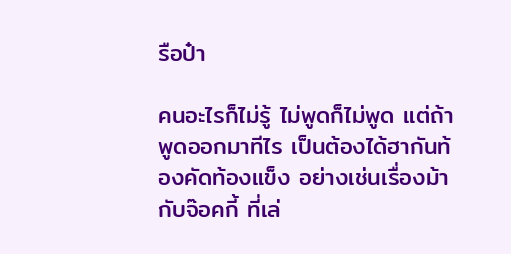รือป๋า

คนอะไรก็ไม่รู้ ไม่พูดก็ไม่พูด แต่ถ้าพูดออกมาทีไร เป็นต้องได้ฮากันท้องคัดท้องแข็ง อย่างเช่นเรื่องม้ากับจ๊อคกี้ ที่เล่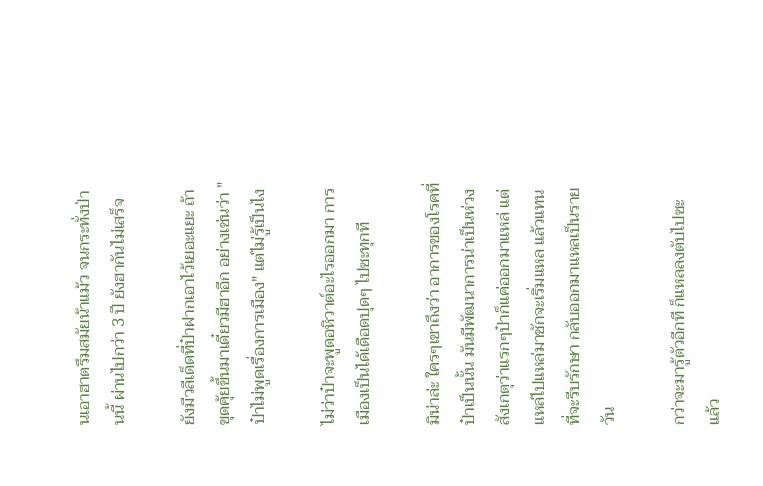นเอาฮาตรึมสมัยน้าแม้ว จนกระทั่งป่านนี้ ผ่านไปกว่า 3 ปี ยังฮากันไม่เสร็จ

ยังมีวลีเด็ดที่ป๋าฝากเอาไว้เยอะแยะ ถ้าขุดคุ้ยขึ้นมาเดี๋ยวมีฮาอีก อย่างเช่นว่า "ป๋าไม่พูดเรื่องการเมือง" แต่ไม่รู้เป็นไง

ไม่ว่าป๋าจะพูดอหิวาต์อะไรออกมา การเมืองเป็นได้เดือดปุดๆ ไปซะทุกที

มิน่าล่ะ ใครๆเขาถึงว่า อาการของโรคที่ป๋าเป็นนั้น มันมีพัฒนาการน่าเป็นห่วง สังเกตุว่าแรกๆป๋าก็แค่ออกมาแหล่ แต่แหล่ไปแหล่มาชักจะเริ่มแหล แล้วแทนที่จะรีบรักษา กลับออกมาแหลเป็นรายวัน

กว่าจะมารู้ตัวอีกที ก็แหลลงตับไปซะแล้ว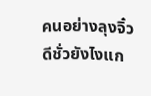คนอย่างลุงจิ๋ว ดีชั่วยังไงแก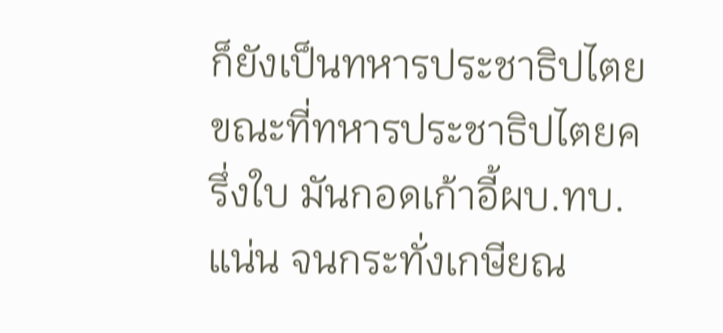ก็ยังเป็นทหารประชาธิปไตย ขณะที่ทหารประชาธิปไตยครึ่งใบ มันกอดเก้าอี้ผบ.ทบ.แน่น จนกระทั่งเกษียณ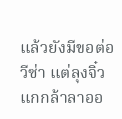แล้วยังมีขอต่อวีซ่า แต่ลุงจิ๋วแกกล้าลาออ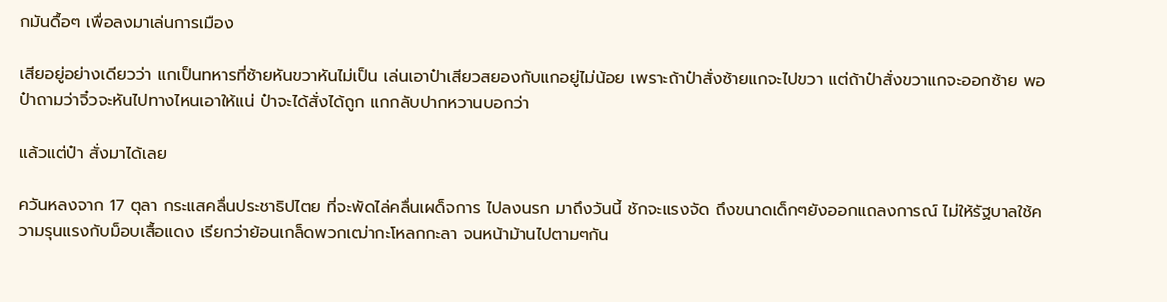กมันดื้อๆ เพื่อลงมาเล่นการเมือง

เสียอยู่อย่างเดียวว่า แกเป็นทหารที่ซ้ายหันขวาหันไม่เป็น เล่นเอาป๋าเสียวสยองกับแกอยู่ไม่น้อย เพราะถ้าป๋าสั่งซ้ายแกจะไปขวา แต่ถ้าป๋าสั่งขวาแกจะออกซ้าย พอป๋าถามว่าจิ๋วจะหันไปทางไหนเอาให้แน่ ป๋าจะได้สั่งได้ถูก แกกลับปากหวานบอกว่า

แล้วแต่ป๋า สั่งมาได้เลย

ควันหลงจาก 17 ตุลา กระแสคลื่นประชาธิปไตย ที่จะพัดไล่คลื่นเผด็จการ ไปลงนรก มาถึงวันนี้ ชักจะแรงจัด ถึงขนาดเด็กๆยังออกแถลงการณ์ ไม่ให้รัฐบาลใช้ความรุนแรงกับม็อบเสื้อแดง เรียกว่าย้อนเกล็ดพวกเฒ่ากะโหลกกะลา จนหน้าม้านไปตามๆกัน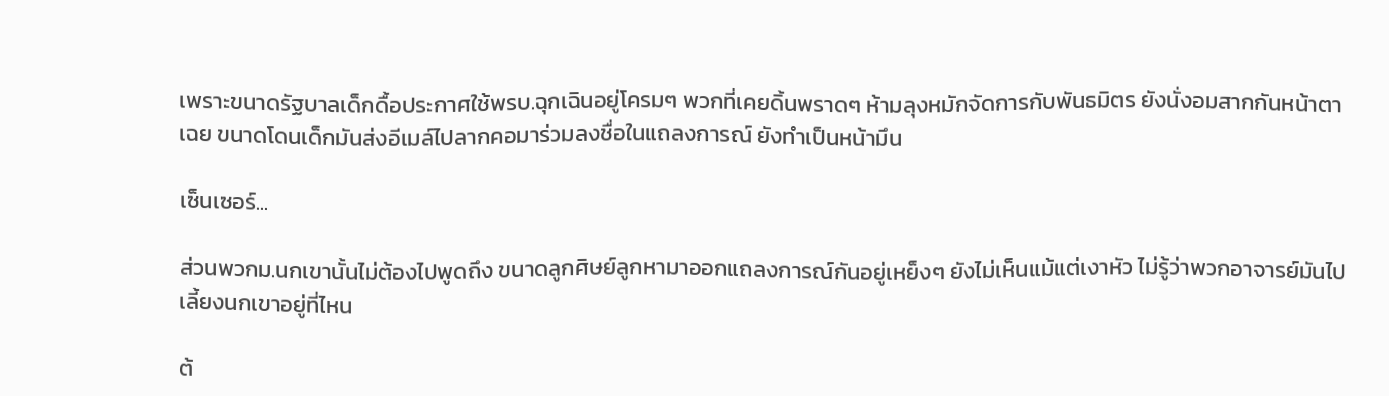เพราะขนาดรัฐบาลเด็กดื้อประกาศใช้พรบ.ฉุกเฉินอยู่โครมๆ พวกที่เคยดิ้นพราดๆ ห้ามลุงหมักจัดการกับพันธมิตร ยังนั่งอมสากกันหน้าตาเฉย ขนาดโดนเด็กมันส่งอีเมล์ไปลากคอมาร่วมลงชื่อในแถลงการณ์ ยังทำเป็นหน้ามึน

เซ็นเซอร์...

ส่วนพวกม.นกเขานั้นไม่ต้องไปพูดถึง ขนาดลูกศิษย์ลูกหามาออกแถลงการณ์กันอยู่เหย็งๆ ยังไม่เห็นแม้แต่เงาหัว ไม่รู้ว่าพวกอาจารย์มันไปเลี้ยงนกเขาอยู่ที่ไหน

ต้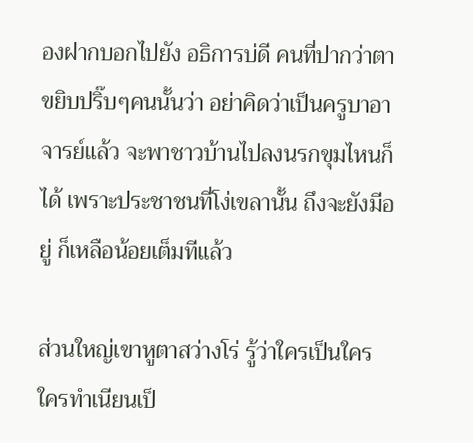องฝากบอกไปยัง อธิการบ่ดี คนที่ปากว่าตาขยิบปริ๊บๆคนนั้นว่า อย่าคิดว่าเป็นครูบาอาจารย์แล้ว จะพาชาวบ้านไปลงนรกขุมไหนก็ได้ เพราะประชาชนที่โง่เขลานั้น ถึงจะยังมีอยู่ ก็เหลือน้อยเต็มทีแล้ว

ส่วนใหญ่เขาหูตาสว่างโร่ รู้ว่าใครเป็นใคร ใครทำเนียนเป็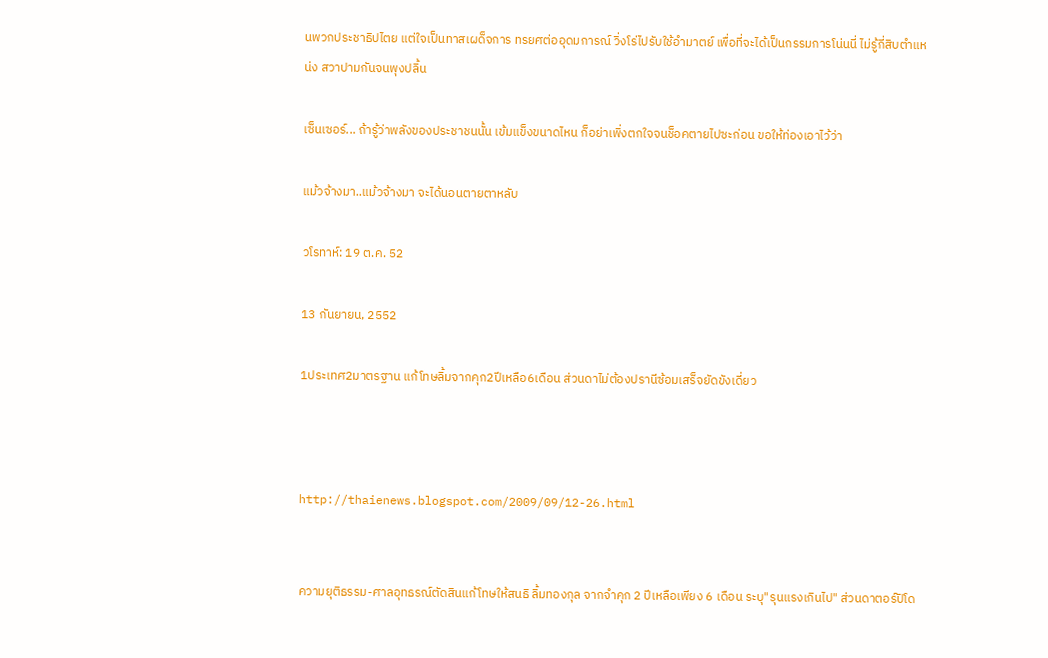นพวกประชาธิปไตย แต่ใจเป็นทาสเผด็จการ ทรยศต่ออุดมการณ์ วิ่งโร่ไปรับใช้อำมาตย์ เพื่อที่จะได้เป็นกรรมการโน่นนี่ ไม่รู้กี่สิบตำแหน่ง สวาปามกันจนพุงปลิ้น

เซ็นเซอร์... ถ้ารู้ว่าพลังของประชาชนนั้น เข้มแข็งขนาดไหน ก็อย่าเพิ่งตกใจจนช็อคตายไปซะก่อน ขอให้ท่องเอาไว้ว่า

แม้วจ้างมา..แม้วจ้างมา จะได้นอนตายตาหลับ

วโรทาห์: 19 ต.ค. 52

13 กันยายน, 2552

1ประเทศ2มาตรฐาน แก้โทษลิ้มจากคุก2ปีเหลือ6เดือน ส่วนดาไม่ต้องปรานีซ้อมเสร็จยัดขังเดี่ยว



http://thaienews.blogspot.com/2009/09/12-26.html


ความยุติธรรม-ศาลอุทธรณ์ตัดสินแก้โทษให้สนธิ ลิ้มทองกุล จากจำคุก 2 ปีเหลือเพียง 6 เดือน ระบุ"รุนแรงเกินไป" ส่วนดาตอร์ปิโด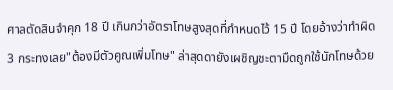ศาลตัดสินจำคุก 18 ปี เกินกว่าอัตราโทษสูงสุดที่กำหนดไว้ 15 ปี โดยอ้างว่าทำผิด 3 กระทงเลย"ต้องมีตัวคูณเพิ่มโทษ" ล่าสุดดายังเผชิญชะตามืดถูกใช้นักโทษด้วย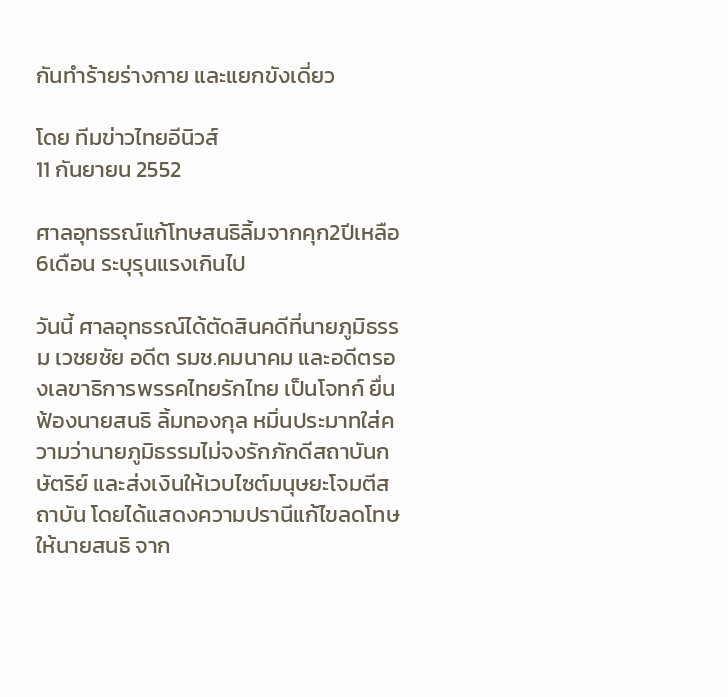กันทำร้ายร่างกาย และแยกขังเดี่ยว

โดย ทีมข่าวไทยอีนิวส์
11 กันยายน 2552

ศาลอุทธรณ์แก้โทษสนธิลิ้มจากคุก2ปีเหลือ6เดือน ระบุรุนแรงเกินไป

วันนี้ ศาลอุทธรณ์ได้ตัดสินคดีที่นายภูมิธรรม เวชยชัย อดีต รมช.คมนาคม และอดีตรองเลขาธิการพรรคไทยรักไทย เป็นโจทก์ ยื่นฟ้องนายสนธิ ลิ้มทองกุล หมิ่นประมาทใส่ความว่านายภูมิธรรมไม่จงรักภักดีสถาบันกษัตริย์ และส่งเงินให้เวบไซต์มนุษยะโจมตีสถาบัน โดยได้แสดงความปรานีแก้ไขลดโทษให้นายสนธิ จาก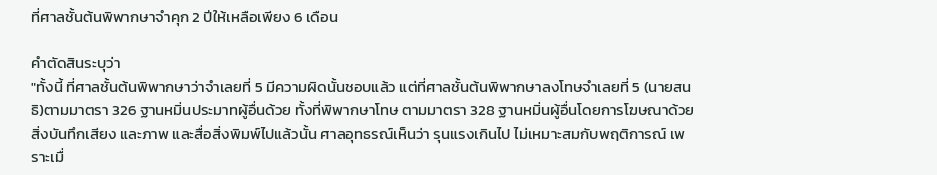ที่ศาลชั้นต้นพิพากษาจำคุก 2 ปีให้เหลือเพียง 6 เดือน

คำตัดสินระบุว่า
"ทั้งนี้ ที่ศาลชั้นต้นพิพากษาว่าจำเลยที่ 5 มีความผิดนั้นชอบแล้ว แต่ที่ศาลชั้นต้นพิพากษาลงโทษจำเลยที่ 5 (นายสนธิ)ตามมาตรา 326 ฐานหมิ่นประมาทผู้อื่นด้วย ทั้งที่พิพากษาโทษ ตามมาตรา 328 ฐานหมิ่นผู้อื่นโดยการโฆษณาด้วยสิ่งบันทึกเสียง และภาพ และสื่อสิ่งพิมพ์ไปแล้วนั้น ศาลอุทธรณ์เห็นว่า รุนแรงเกินไป ไม่เหมาะสมกับพฤติการณ์ เพราะเมื่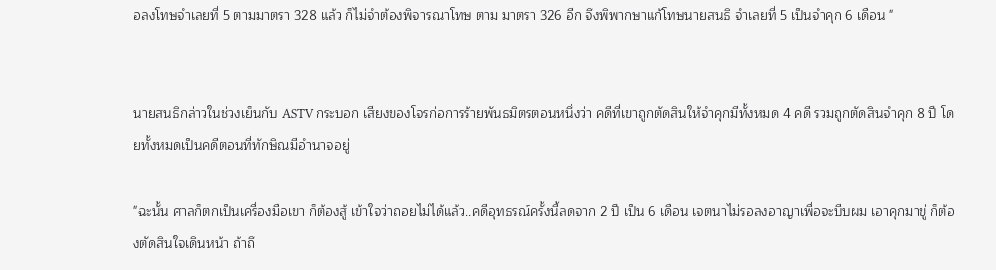อลงโทษจำเลยที่ 5 ตามมาตรา 328 แล้ว ก็ไม่จำต้องพิจารณาโทษ ตาม มาตรา 326 อีก จึงพิพากษาแก้โทษนายสนธิ จำเลยที่ 5 เป็นจำคุก 6 เดือน "


นายสนธิกล่าวในช่วงเย็นกับ ASTV กระบอก เสียงของโจรก่อการร้ายพันธมิตรตอนหนึ่งว่า คดีที่เขาถูกตัดสินให้จำคุกมีทั้งหมด 4 คดี รวมถูกตัดสินจำคุก 8 ปี โดยทั้งหมดเป็นคดีตอนที่ทักษิณมีอำนาจอยู่

"ฉะนั้น ศาลก็ตกเป็นเครื่องมือเขา ก็ต้องสู้ เข้าใจว่าถอยไม่ได้แล้ว..คดีอุทธรณ์ครั้งนี้ลดจาก 2 ปี เป็น 6 เดือน เจตนาไม่รอลงอาญาเพื่อจะบีบผม เอาคุกมาขู่ ก็ต้องตัดสินใจเดินหน้า ถ้าถึ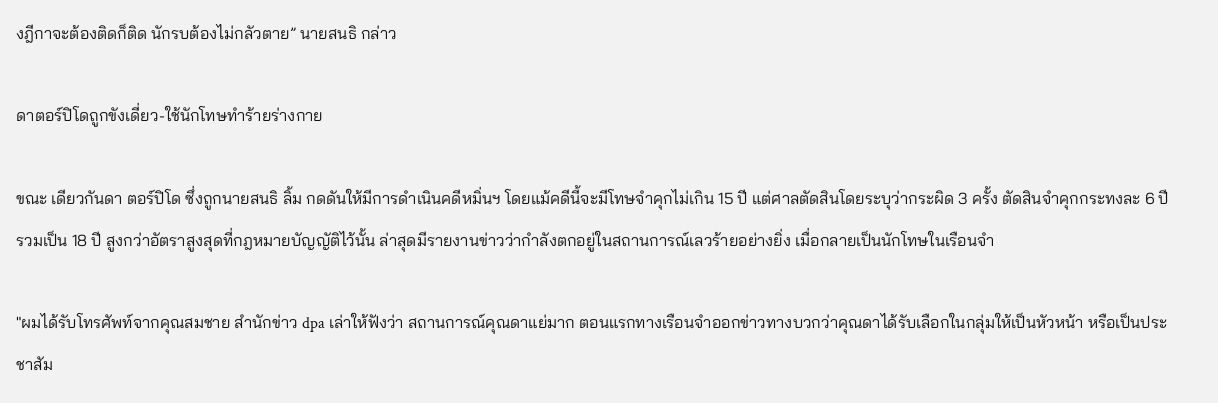งฎีกาจะต้องติดก็ติด นักรบต้องไม่กลัวตาย” นายสนธิ กล่าว

ดาตอร์ปิโดถูกขังเดี่ยว-ใช้นักโทษทำร้ายร่างกาย

ขณะ เดียวกันดา ตอร์ปิโด ซึ่งถูกนายสนธิ ลิ้ม กดดันให้มีการดำเนินคดีหมิ่นฯ โดยแม้คดีนี้จะมีโทษจำคุกไม่เกิน 15 ปี แต่ศาลตัดสินโดยระบุว่ากระผิด 3 ครั้ง ตัดสินจำคุกกระทงละ 6 ปี รวมเป็น 18 ปี สูงกว่าอัตราสูงสุดที่กฎหมายบัญญัติไว้นั้น ล่าสุดมีรายงานข่าวว่ากำลังตกอยู่ในสถานการณ์เลวร้ายอย่างยิ่ง เมื่อกลายเป็นนักโทษในเรือนจำ

"ผมได้รับโทรศัพท์จากคุณสมชาย สำนักข่าว dpa เล่าให้ฟังว่า สถานการณ์คุณดาแย่มาก ตอนแรกทางเรือนจำออกข่าวทางบวกว่าคุณดาได้รับเลือกในกลุ่มให้เป็นหัวหน้า หรือเป็นประชาสัม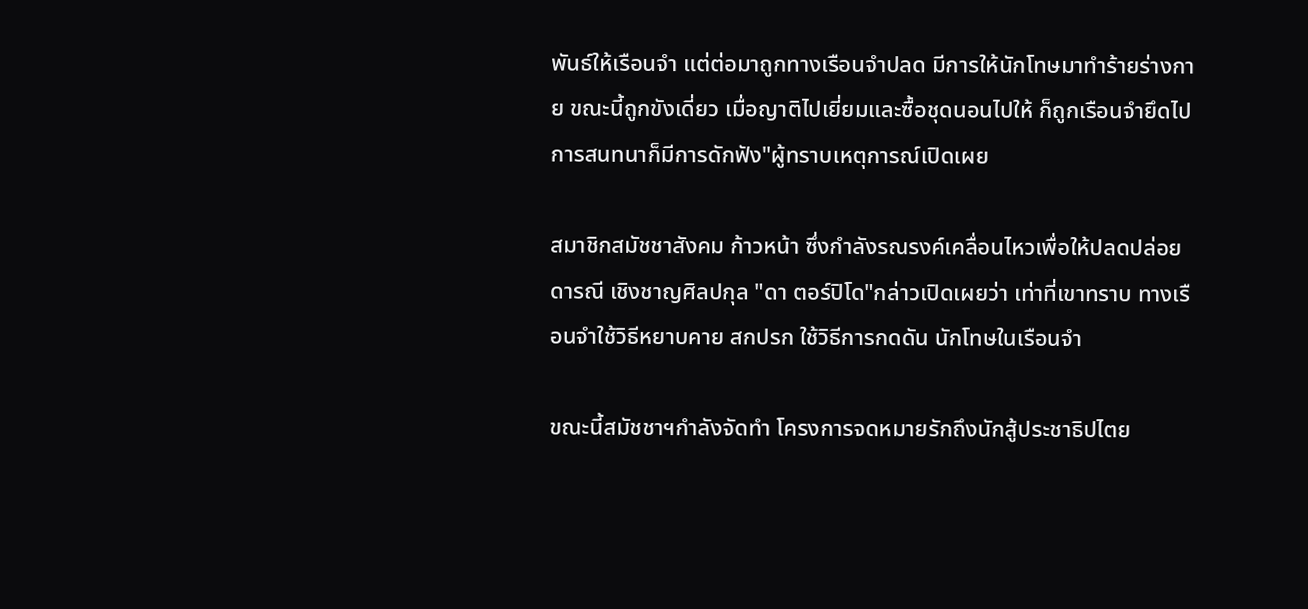พันธ์ให้เรือนจำ แต่ต่อมาถูกทางเรือนจำปลด มีการให้นักโทษมาทำร้ายร่างกาย ขณะนี้ถูกขังเดี่ยว เมื่อญาติไปเยี่ยมและซื้อชุดนอนไปให้ ก็ถูกเรือนจำยึดไป การสนทนาก็มีการดักฟัง"ผู้ทราบเหตุการณ์เปิดเผย

สมาชิกสมัชชาสังคม ก้าวหน้า ซึ่งกำลังรณรงค์เคลื่อนไหวเพื่อให้ปลดปล่อยดารณี เชิงชาญศิลปกุล "ดา ตอร์ปิโด"กล่าวเปิดเผยว่า เท่าที่เขาทราบ ทางเรือนจำใช้วิธีหยาบคาย สกปรก ใช้วิธีการกดดัน นักโทษในเรือนจำ

ขณะนี้สมัชชาฯกำลังจัดทำ โครงการจดหมายรักถึงนักสู้ประชาธิปไตย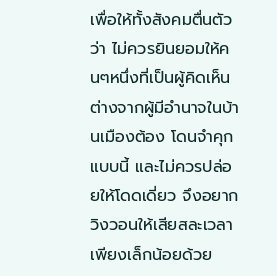เพื่อให้ทั้งสังคมตื่นตัวว่า ไม่ควรยินยอมให้คนๆหนึ่งที่เป็นผู้คิดเห็นต่างจากผู้มีอำนาจในบ้านเมืองต้อง โดนจำคุกแบบนี้ และไม่ควรปล่อยให้โดดเดี่ยว จึงอยากวิงวอนให้เสียสละเวลาเพียงเล็กน้อยด้วย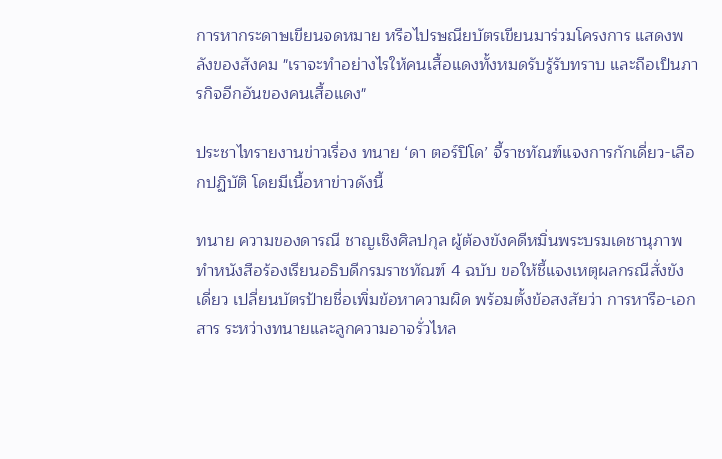การหากระดาษเขียนจดหมาย หรือไปรษณียบัตรเขียนมาร่วมโครงการ แสดงพลังของสังคม "เราจะทำอย่างไรให้คนเสื้อแดงทั้งหมดรับรู้รับทราบ และถือเป็นภารกิจอีกอันของคนเสื้อแดง"

ประชาไทรายงานข่าวเรื่อง ทนาย ‘ดา ตอร์ปิโด’ จี้ราชทัณฑ์แจงการกักเดี่ยว-เลือกปฏิบัติ โดยมีเนื้อหาข่าวดังนี้

ทนาย ความของดารณี ชาญเชิงศิลปกุล ผู้ต้องขังคดีหมิ่นพระบรมเดชานุภาพ ทำหนังสือร้องเรียนอธิบดีกรมราชทัณฑ์ 4 ฉบับ ขอให้ชี้แจงเหตุผลกรณีสั่งขังเดี่ยว เปลี่ยนบัตรป้ายชื่อเพิ่มข้อหาความผิด พร้อมตั้งข้อสงสัยว่า การหารือ-เอกสาร ระหว่างทนายและลูกความอาจรั่วไหล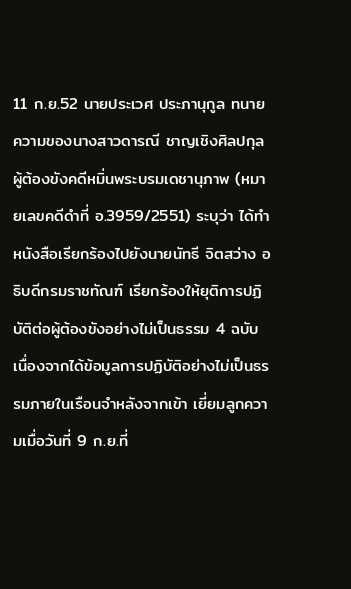11 ก.ย.52 นายประเวศ ประภานุกูล ทนายความของนางสาวดารณี ชาญเชิงศิลปกุล ผู้ต้องขังคดีหมิ่นพระบรมเดชานุภาพ (หมายเลขคดีดำที่ อ.3959/2551) ระบุว่า ได้ทำหนังสือเรียกร้องไปยังนายนัทธี จิตสว่าง อธิบดีกรมราชทัณฑ์ เรียกร้องให้ยุติการปฏิบัติต่อผู้ต้องขังอย่างไม่เป็นธรรม 4 ฉบับ เนื่องจากได้ข้อมูลการปฏิบัติอย่างไม่เป็นธรรมภายในเรือนจำหลังจากเข้า เยี่ยมลูกความเมื่อวันที่ 9 ก.ย.ที่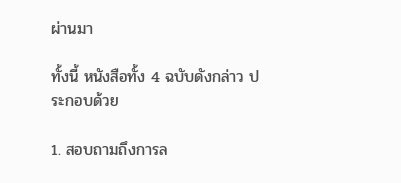ผ่านมา

ทั้งนี้ หนังสือทั้ง 4 ฉบับดังกล่าว ประกอบด้วย

1. สอบถามถึงการล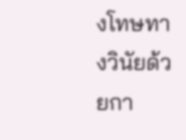งโทษทางวินัยด้วยกา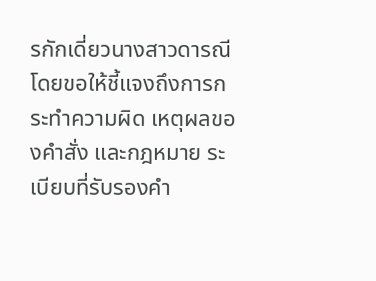รกักเดี่ยวนางสาวดารณี โดยขอให้ชี้แจงถึงการกระทำความผิด เหตุผลของคำสั่ง และกฎหมาย ระเบียบที่รับรองคำ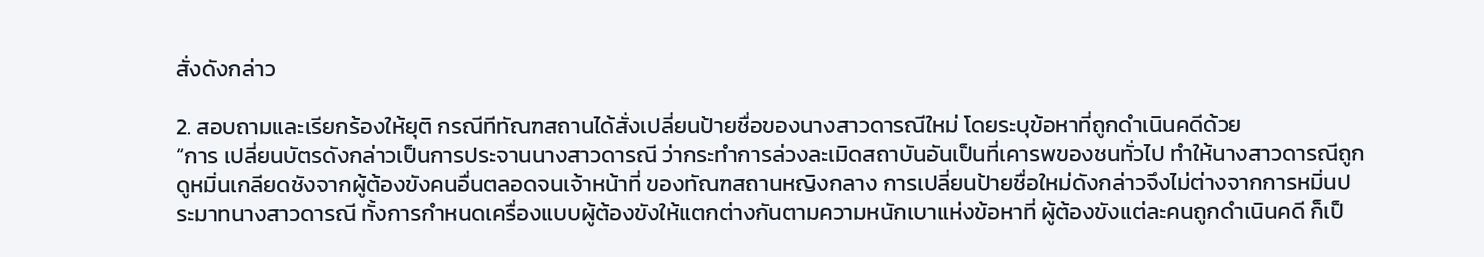สั่งดังกล่าว

2. สอบถามและเรียกร้องให้ยุติ กรณีทีทัณฑสถานได้สั่งเปลี่ยนป้ายชื่อของนางสาวดารณีใหม่ โดยระบุข้อหาที่ถูกดำเนินคดีด้วย
“การ เปลี่ยนบัตรดังกล่าวเป็นการประจานนางสาวดารณี ว่ากระทำการล่วงละเมิดสถาบันอันเป็นที่เคารพของชนทั่วไป ทำให้นางสาวดารณีถูกดูหมิ่นเกลียดชังจากผู้ต้องขังคนอื่นตลอดจนเจ้าหน้าที่ ของทัณฑสถานหญิงกลาง การเปลี่ยนป้ายชื่อใหม่ดังกล่าวจึงไม่ต่างจากการหมิ่นประมาทนางสาวดารณี ทั้งการกำหนดเครื่องแบบผู้ต้องขังให้แตกต่างกันตามความหนักเบาแห่งข้อหาที่ ผู้ต้องขังแต่ละคนถูกดำเนินคดี ก็เป็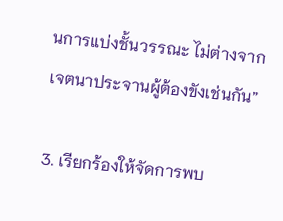นการแบ่งชั้นวรรณะ ไม่ต่างจากเจตนาประจานผู้ต้องขังเช่นกัน”

3. เรียกร้องให้จัดการพบ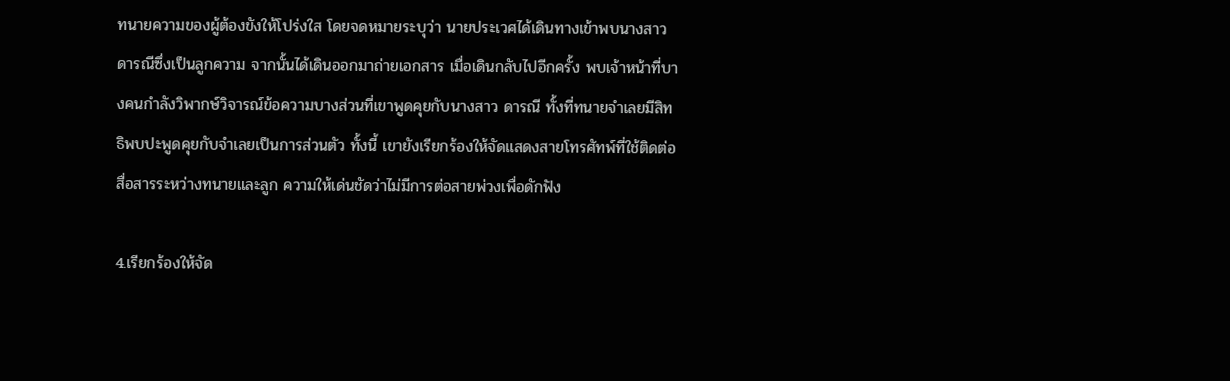ทนายความของผู้ต้องขังให้โปร่งใส โดยจดหมายระบุว่า นายประเวศได้เดินทางเข้าพบนางสาวดารณีซึ่งเป็นลูกความ จากนั้นได้เดินออกมาถ่ายเอกสาร เมื่อเดินกลับไปอีกครั้ง พบเจ้าหน้าที่บางคนกำลังวิพากษ์วิจารณ์ข้อความบางส่วนที่เขาพูดคุยกับนางสาว ดารณี ทั้งที่ทนายจำเลยมีสิทธิพบปะพูดคุยกับจำเลยเป็นการส่วนตัว ทั้งนี้ เขายังเรียกร้องให้จัดแสดงสายโทรศัทพ์ที่ใช้ติดต่อสื่อสารระหว่างทนายและลูก ความให้เด่นชัดว่าไม่มีการต่อสายพ่วงเพื่อดักฟัง

4.เรียกร้องให้จัด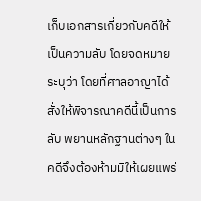เก็บเอกสารเกี่ยวกับคดีให้เป็นความลับ โดยจดหมายระบุว่า โดยที่ศาลอาญาได้สั่งให้พิจารณาคดีนี้เป็นการลับ พยานหลักฐานต่างๆ ในคดีจึงต้องห้ามมิให้เผยแพร่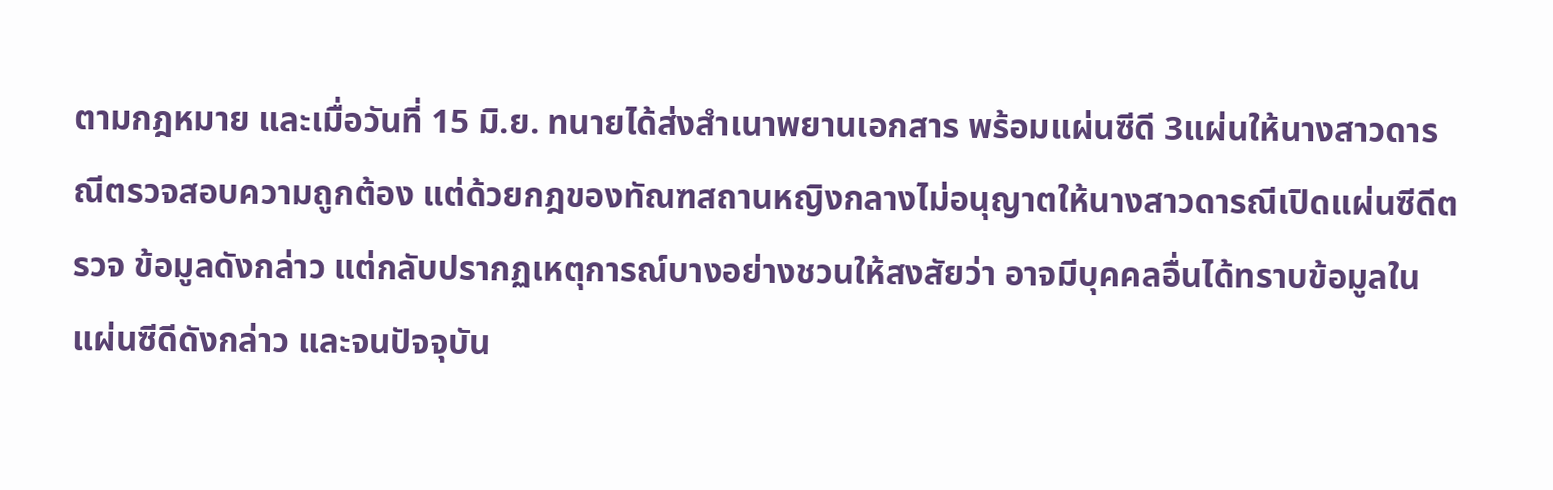ตามกฎหมาย และเมื่อวันที่ 15 มิ.ย. ทนายได้ส่งสำเนาพยานเอกสาร พร้อมแผ่นซีดี 3แผ่นให้นางสาวดารณีตรวจสอบความถูกต้อง แต่ด้วยกฎของทัณฑสถานหญิงกลางไม่อนุญาตให้นางสาวดารณีเปิดแผ่นซีดีตรวจ ข้อมูลดังกล่าว แต่กลับปรากฏเหตุการณ์บางอย่างชวนให้สงสัยว่า อาจมีบุคคลอื่นได้ทราบข้อมูลในแผ่นซีดีดังกล่าว และจนปัจจุบัน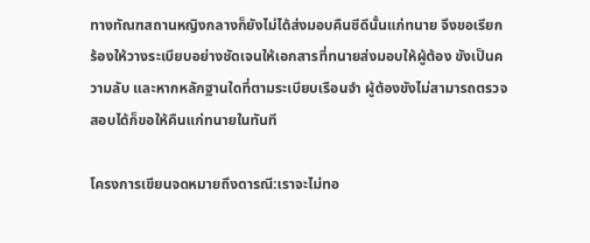ทางทัณฑสถานหญิงกลางก็ยังไม่ได้ส่งมอบคืนซีดีนั้นแก่ทนาย จึงขอเรียกร้องให้วางระเบียบอย่างชัดเจนให้เอกสารที่ทนายส่งมอบให้ผู้ต้อง ขังเป็นความลับ และหากหลักฐานใดที่ตามระเบียบเรือนจำ ผู้ต้องขังไม่สามารถตรวจสอบได้ก็ขอให้คืนแก่ทนายในทันที

โครงการเขียนจดหมายถึงดารณี:เราจะไม่ทอ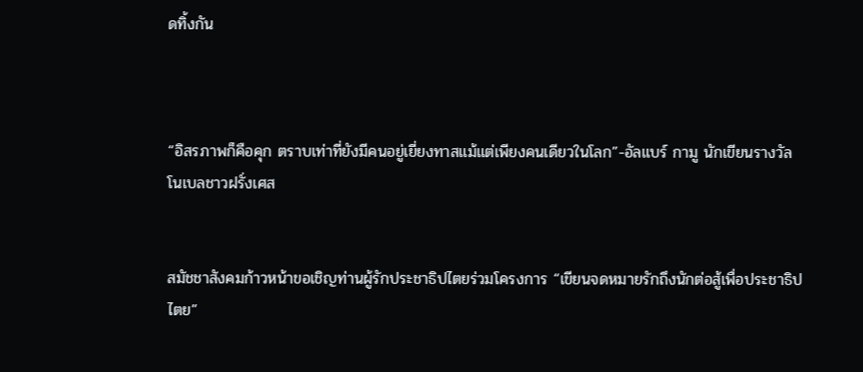ดทิ้งกัน



“อิสรภาพก็คือคุก ตราบเท่าที่ยังมีคนอยู่เยี่ยงทาสแม้แต่เพียงคนเดียวในโลก”-อัลแบร์ กามู นักเขียนรางวัลโนเบลชาวฝรั่งเศส


สมัชชาสังคมก้าวหน้าขอเชิญท่านผู้รักประชาธิปไตยร่วมโครงการ “เขียนจดหมายรักถึงนักต่อสู้เพื่อประชาธิปไตย”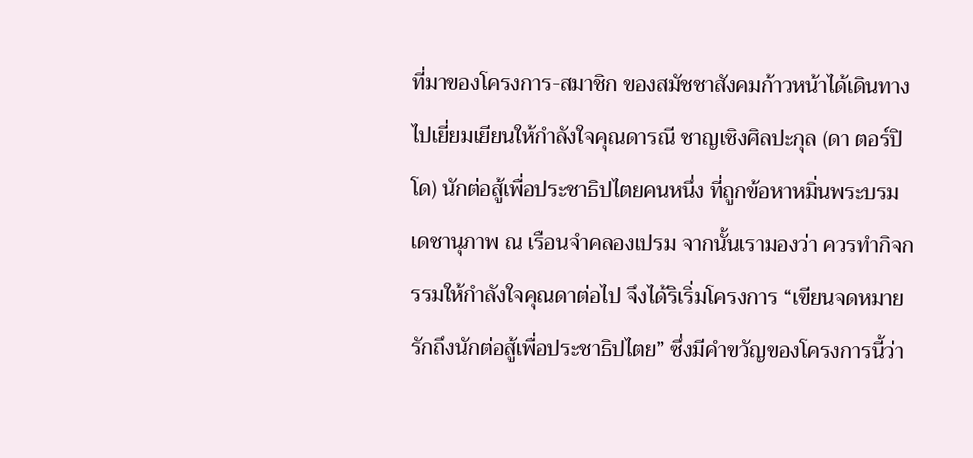ที่มาของโครงการ-สมาชิก ของสมัชชาสังคมก้าวหน้าได้เดินทางไปเยี่ยมเยียนให้กำลังใจคุณดารณี ชาญเชิงศิลปะกุล (ดา ตอร์ปิโด) นักต่อสู้เพื่อประชาธิปไตยคนหนึ่ง ที่ถูกข้อหาหมิ่นพระบรมเดชานุภาพ ณ เรือนจำคลองเปรม จากนั้นเรามองว่า ควรทำกิจกรรมให้กำลังใจคุณดาต่อไป จึงได้ริเริ่มโครงการ “เขียนจดหมายรักถึงนักต่อสู้เพื่อประชาธิปไตย” ซึ่งมีคำขวัญของโครงการนี้ว่า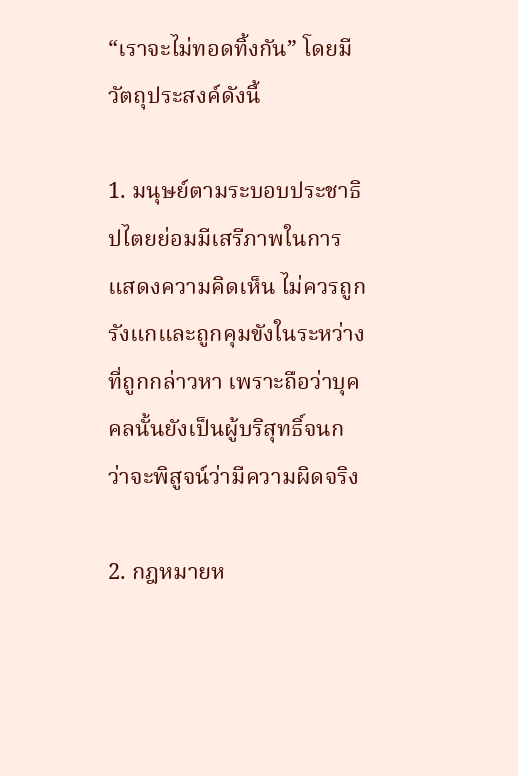“เราจะไม่ทอดทิ้งกัน” โดยมีวัตถุประสงค์ดังนี้

1. มนุษย์ตามระบอบประชาธิปไตยย่อมมีเสรีภาพในการแสดงความคิดเห็น ไม่ควรถูกรังแกและถูกคุมขังในระหว่างที่ถูกกล่าวหา เพราะถือว่าบุคคลนั้นยังเป็นผู้บริสุทธิ์จนกว่าจะพิสูจน์ว่ามีความผิดจริง

2. กฎหมายห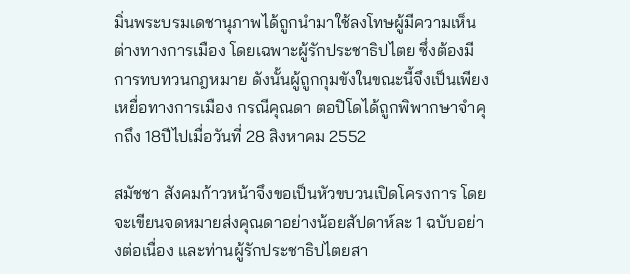มิ่นพระบรมเดชานุภาพได้ถูกนำมาใช้ลงโทษผู้มีความเห็นต่างทางการเมือง โดยเฉพาะผู้รักประชาธิปไตย ซึ่งต้องมีการทบทวนกฎหมาย ดังนั้นผู้ถูกกุมขังในขณะนี้จึงเป็นเพียงเหยื่อทางการเมือง กรณีคุณดา ตอปิโดได้ถูกพิพากษาจำคุกถึง 18ปีไปเมื่อวันที่ 28 สิงหาคม 2552

สมัชชา สังคมก้าวหน้าจึงขอเป็นหัวขบวนเปิดโครงการ โดยจะเขียนจดหมายส่งคุณดาอย่างน้อยสัปดาห์ละ 1 ฉบับอย่างต่อเนื่อง และท่านผู้รักประชาธิปไตยสา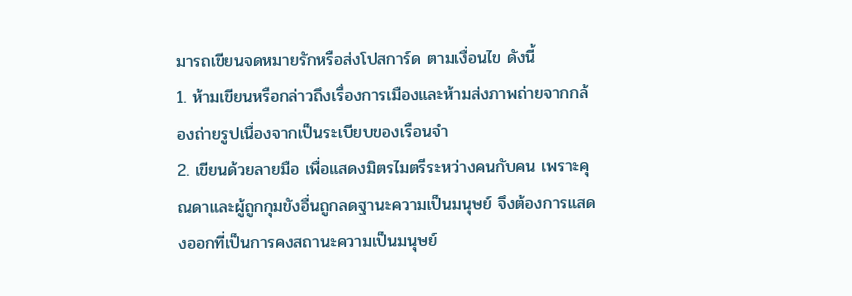มารถเขียนจดหมายรักหรือส่งโปสการ์ด ตามเงื่อนไข ดังนี้
1. ห้ามเขียนหรือกล่าวถึงเรื่องการเมืองและห้ามส่งภาพถ่ายจากกล้องถ่ายรูปเนื่องจากเป็นระเบียบของเรือนจำ
2. เขียนด้วยลายมือ เพื่อแสดงมิตรไมตรีระหว่างคนกับคน เพราะคุณดาและผู้ถูกกุมขังอื่นถูกลดฐานะความเป็นมนุษย์ จึงต้องการแสดงออกที่เป็นการคงสถานะความเป็นมนุษย์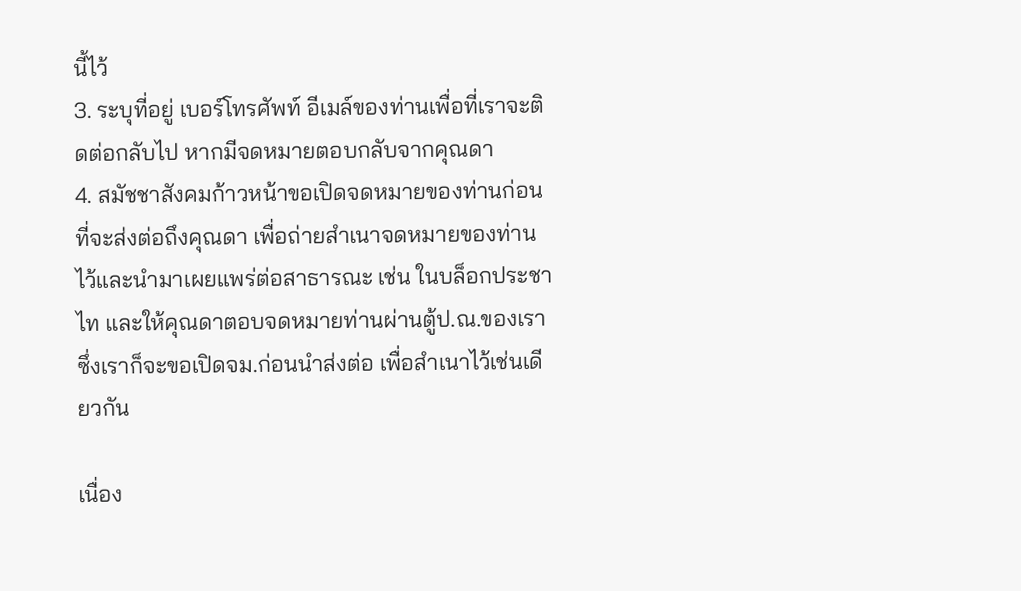นี้ไว้
3. ระบุที่อยู่ เบอร์โทรศัพท์ อีเมล์ของท่านเพื่อที่เราจะติดต่อกลับไป หากมีจดหมายตอบกลับจากคุณดา
4. สมัชชาสังคมก้าวหน้าขอเปิดจดหมายของท่านก่อนที่จะส่งต่อถึงคุณดา เพื่อถ่ายสำเนาจดหมายของท่านไว้และนำมาเผยแพร่ต่อสาธารณะ เช่น ในบล็อกประชาไท และให้คุณดาตอบจดหมายท่านผ่านตู้ป.ณ.ของเรา ซึ่งเราก็จะขอเปิดจม.ก่อนนำส่งต่อ เพื่อสำเนาไว้เช่นเดียวกัน

เนื่อง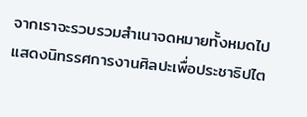จากเราจะรวบรวมสำเนาจดหมายทั้งหมดไปแสดงนิทรรศการงานศิลปะเพื่อประชาธิปไต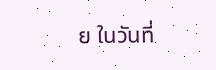ย ในวันที่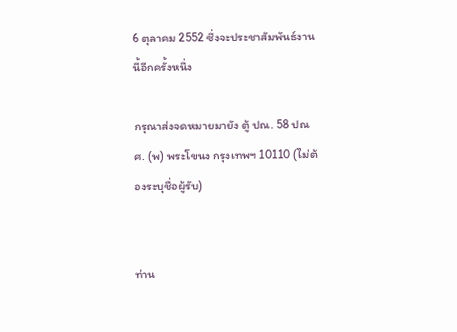6 ตุลาคม 2552 ซึ่งจะประชาสัมพันธ์งานนี้อีกครั้งหนึ่ง

กรุณาส่งจดหมายมายัง ตู้ ปณ. 58 ปณศ. (พ) พระโขนง กรุงเทพฯ 10110 (ไม่ต้องระบุชื่อผู้รับ)


ท่าน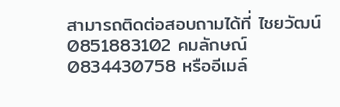สามารถติดต่อสอบถามได้ที่ ไชยวัฒน์ 0851883102 คมลักษณ์ 0834430758 หรืออีเมล์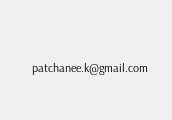patchanee.k@gmail.com